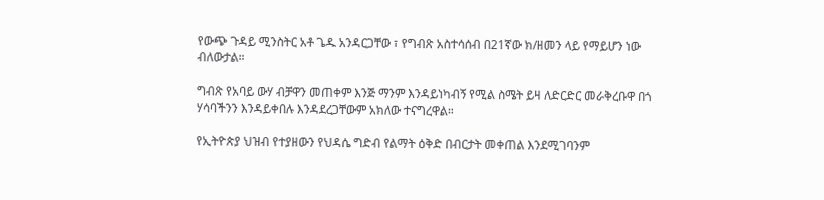የውጭ ጉዳይ ሚንስትር አቶ ጌዱ አንዳርጋቸው ፣ የግብጽ አስተሳሰብ በ21ኛው ክ/ዘመን ላይ የማይሆን ነው ብለውታል።

ግብጽ የአባይ ውሃ ብቻዋን መጠቀም እንጅ ማንም እንዳይነካብኝ የሚል ስሜት ይዛ ለድርድር መራቅረቡዋ በጎ ሃሳባችንን እንዳይቀበሉ እንዳደረጋቸውም አክለው ተናግረዋል።

የኢትዮጵያ ህዝብ የተያዘውን የህዳሴ ግድብ የልማት ዕቅድ በብርታት መቀጠል እንደሚገባንም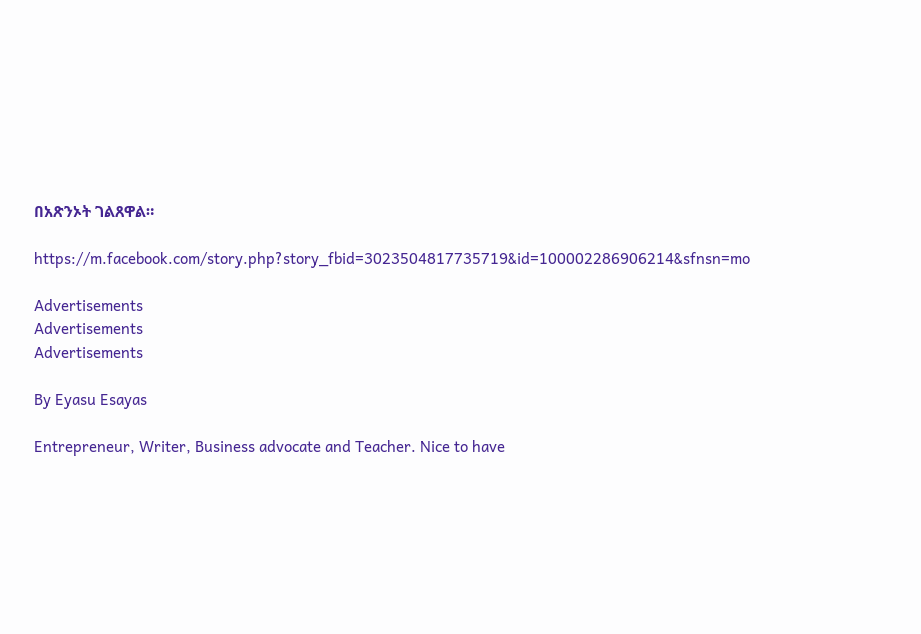በአጽንኦት ገልጸዋል።

https://m.facebook.com/story.php?story_fbid=3023504817735719&id=100002286906214&sfnsn=mo

Advertisements
Advertisements
Advertisements

By Eyasu Esayas

Entrepreneur, Writer, Business advocate and Teacher. Nice to have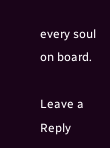every soul on board.

Leave a Reply